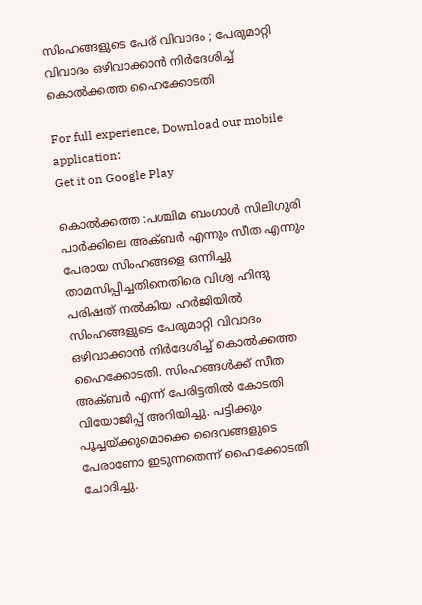സിംഹങ്ങളുടെ പേര് വിവാദം ; പേരുമാറ്റി വിവാദം ഒഴിവാക്കാൻ നിർദേശിച്ച് കൊൽക്കത്ത ഹൈക്കോടതി

For full experience, Download our mobile application:
Get it on Google Play

കൊൽക്കത്ത :പശ്ചിമ ബംഗാൾ സിലിഗുരി പാർക്കിലെ അക്ബർ എന്നും സീത എന്നും പേരായ സിംഹങ്ങളെ ഒന്നിച്ചു താമസിപ്പിച്ചതിനെതിരെ വിശ്വ ഹിന്ദു പരിഷത് നൽകിയ ഹർജിയിൽ സിംഹങ്ങളുടെ പേരുമാറ്റി വിവാദം ഒഴിവാക്കാൻ നിർദേശിച്ച് കൊൽക്കത്ത ഹൈക്കോടതി. സിംഹങ്ങൾക്ക് സീത അക്ബർ എന്ന് പേരിട്ടതിൽ കോടതി വിയോജിപ്പ് അറിയിച്ചു. പട്ടിക്കും പൂച്ചയ്ക്കുമൊക്കെ ദൈവങ്ങളുടെ പേരാണോ ഇടുന്നതെന്ന് ഹൈക്കോടതി ചോദിച്ചു.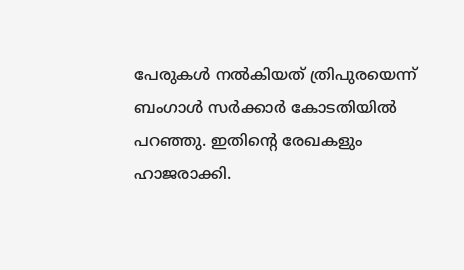പേരുകൾ നൽകിയത് ത്രിപുരയെന്ന് ബംഗാൾ സർക്കാർ കോടതിയിൽ പറഞ്ഞു. ഇതിന്റെ രേഖകളും ഹാജരാക്കി.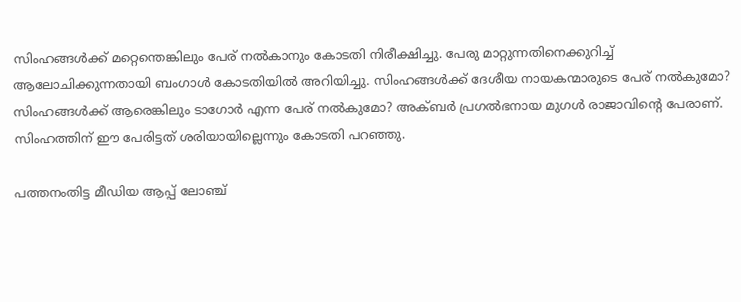സിംഹങ്ങൾക്ക് മറ്റെന്തെങ്കിലും പേര് നൽകാനും കോടതി നിരീക്ഷിച്ചു. പേരു മാറ്റുന്നതിനെക്കുറിച്ച് ആലോചിക്കുന്നതായി ബംഗാൾ കോടതിയിൽ അറിയിച്ചു. സിംഹങ്ങൾക്ക് ദേശീയ നായകന്മാരുടെ പേര് നൽകുമോ? സിംഹങ്ങൾക്ക് ആരെങ്കിലും ടാഗോർ എന്ന പേര് നൽകുമോ? അക്ബർ പ്രഗൽഭനായ മുഗൾ രാജാവിൻ്റെ പേരാണ്. സിംഹത്തിന് ഈ പേരിട്ടത് ശരിയായില്ലെന്നും കോടതി പറഞ്ഞു.

പത്തനംതിട്ട മീഡിയ ആപ്പ് ലോഞ്ച്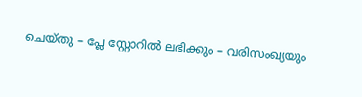ചെയ്തു – പ്ലേ സ്റ്റോറില്‍ ലഭിക്കും – വരിസംഖ്യയും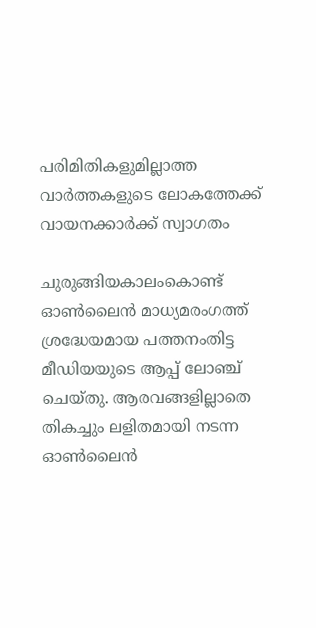പരിമിതികളുമില്ലാത്ത വാർത്തകളുടെ ലോകത്തേക്ക് വായനക്കാര്‍ക്ക് സ്വാഗതം

ചുരുങ്ങിയകാലംകൊണ്ട് ഓണ്‍ലൈന്‍ മാധ്യമരംഗത്ത് ശ്രദ്ധേയമായ പത്തനംതിട്ട മീഡിയയുടെ ആപ്പ് ലോഞ്ച് ചെയ്തു. ആരവങ്ങളില്ലാതെ തികച്ചും ലളിതമായി നടന്ന ഓണ്‍ലൈന്‍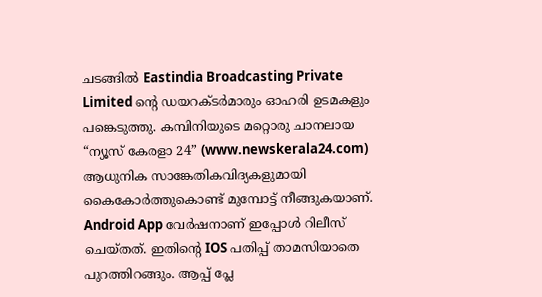ചടങ്ങില്‍ Eastindia Broadcasting Private Limited ന്റെ ഡയറക്ടര്‍മാരും ഓഹരി ഉടമകളും പങ്കെടുത്തു. കമ്പിനിയുടെ മറ്റൊരു ചാനലായ “ന്യൂസ്‌ കേരളാ 24” (www.newskerala24.com) ആധുനിക സാങ്കേതികവിദ്യകളുമായി കൈകോര്‍ത്തുകൊണ്ട് മുമ്പോട്ട് നീങ്ങുകയാണ്. Android App വേര്‍ഷനാണ് ഇപ്പോള്‍ റിലീസ് ചെയ്തത്. ഇതിന്റെ IOS പതിപ്പ് താമസിയാതെ പുറത്തിറങ്ങും. ആപ്പ് പ്ലേ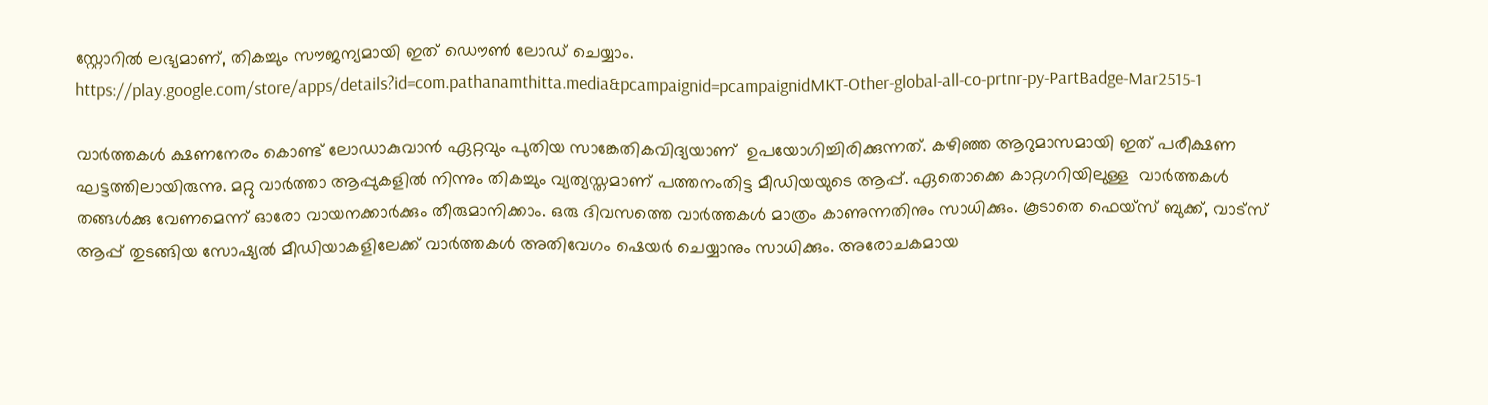സ്റ്റോറില്‍ ലഭ്യമാണ്, തികച്ചും സൗജന്യമായി ഇത് ഡൌണ്‍ ലോഡ് ചെയ്യാം. https://play.google.com/store/apps/details?id=com.pathanamthitta.media&pcampaignid=pcampaignidMKT-Other-global-all-co-prtnr-py-PartBadge-Mar2515-1

വാര്‍ത്തകള്‍ ക്ഷണനേരം കൊണ്ട് ലോഡാകുവാന്‍ ഏറ്റവും പുതിയ സാങ്കേതികവിദ്യയാണ്  ഉപയോഗിച്ചിരിക്കുന്നത്‌. കഴിഞ്ഞ ആറുമാസമായി ഇത് പരീക്ഷണ ഘട്ടത്തിലായിരുന്നു. മറ്റു വാര്‍ത്താ ആപ്പുകളില്‍ നിന്നും തികച്ചും വ്യത്യസ്തമാണ് പത്തനംതിട്ട മീഡിയയുടെ ആപ്പ്. ഏതൊക്കെ കാറ്റഗറിയിലുള്ള  വാര്‍ത്തകള്‍ തങ്ങള്‍ക്കു വേണമെന്ന് ഓരോ വായനക്കാര്‍ക്കും തീരുമാനിക്കാം. ഒരു ദിവസത്തെ വാര്‍ത്തകള്‍ മാത്രം കാണുന്നതിനും സാധിക്കും. കൂടാതെ ഫെയ്സ് ബുക്ക്, വാട്സ് ആപ്പ് തുടങ്ങിയ സോഷ്യല്‍ മീഡിയാകളിലേക്ക് വാര്‍ത്തകള്‍ അതിവേഗം ഷെയര്‍ ചെയ്യാനും സാധിക്കും. അരോചകമായ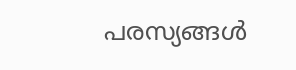പരസ്യങ്ങള്‍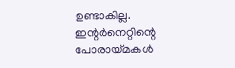ഉണ്ടാകില്ല. ഇന്റര്‍നെറ്റിന്റെ പോരായ്മകള്‍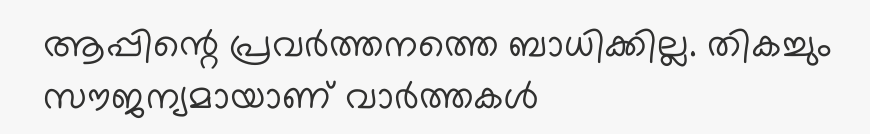ആപ്പിന്റെ പ്രവര്‍ത്തനത്തെ ബാധിക്കില്ല. തികച്ചും സൗജന്യമായാണ് വാര്‍ത്തകള്‍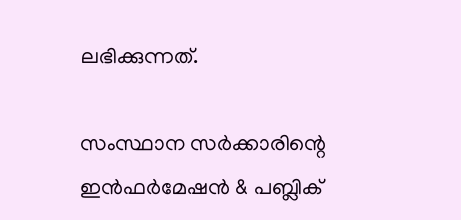ലഭിക്കുന്നത്.

സംസ്ഥാന സര്‍ക്കാരിന്റെ ഇന്‍ഫര്‍മേഷന്‍ & പബ്ലിക്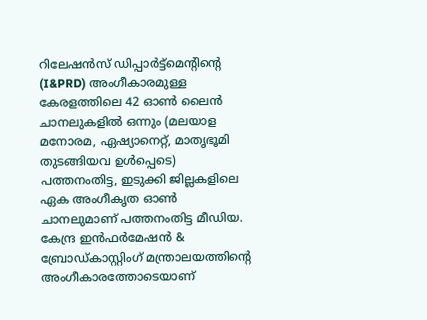റിലേഷന്‍സ് ഡിപ്പാര്‍ട്ട്മെന്റിന്റെ (I&PRD) അംഗീകാരമുള്ള കേരളത്തിലെ 42 ഓണ്‍ ലൈന്‍ ചാനലുകളില്‍ ഒന്നും (മലയാള മനോരമ, ഏഷ്യാനെറ്റ്, മാതൃഭൂമി തുടങ്ങിയവ ഉള്‍പ്പെടെ) പത്തനംതിട്ട, ഇടുക്കി ജില്ലകളിലെ ഏക അംഗീകൃത ഓണ്‍ ചാനലുമാണ് പത്തനംതിട്ട മീഡിയ. കേന്ദ്ര ഇന്‍ഫര്‍മേഷന്‍ & ബ്രോഡ്‌കാസ്റ്റിംഗ് മന്ത്രാലയത്തിന്റെ അംഗീകാരത്തോടെയാണ്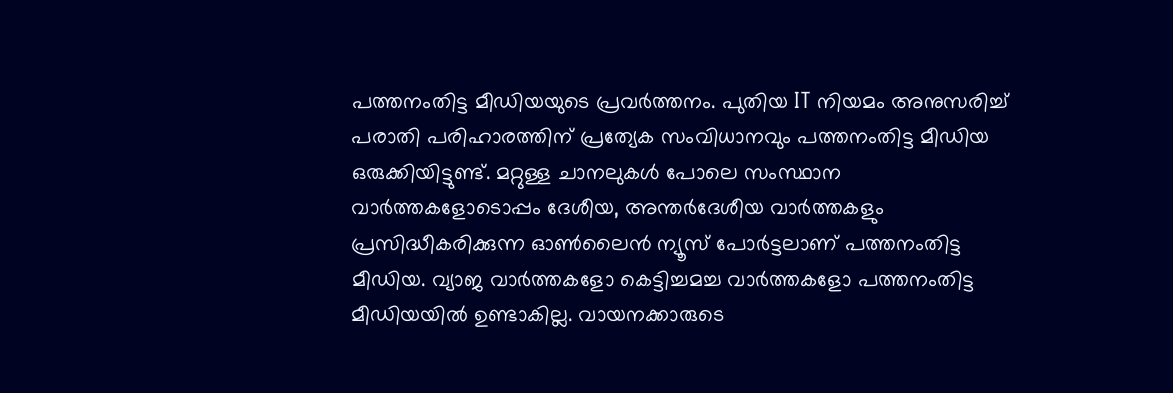പത്തനംതിട്ട മീഡിയയുടെ പ്രവര്‍ത്തനം. പുതിയ IT നിയമം അനുസരിച്ച്  പരാതി പരിഹാരത്തിന് പ്രത്യേക സംവിധാനവും പത്തനംതിട്ട മീഡിയ ഒരുക്കിയിട്ടുണ്ട്. മറ്റുള്ള ചാനലുകള്‍ പോലെ സംസ്ഥാന വാര്‍ത്തകളോടൊപ്പം ദേശീയ, അന്തര്‍ദേശീയ വാര്‍ത്തകളും പ്രസിദ്ധീകരിക്കുന്ന ഓണ്‍ലൈന്‍ ന്യൂസ് പോര്‍ട്ടലാണ് പത്തനംതിട്ട മീഡിയ. വ്യാജ വാര്‍ത്തകളോ കെട്ടിച്ചമച്ച വാര്‍ത്തകളോ പത്തനംതിട്ട മീഡിയയില്‍ ഉണ്ടാകില്ല. വായനക്കാരുടെ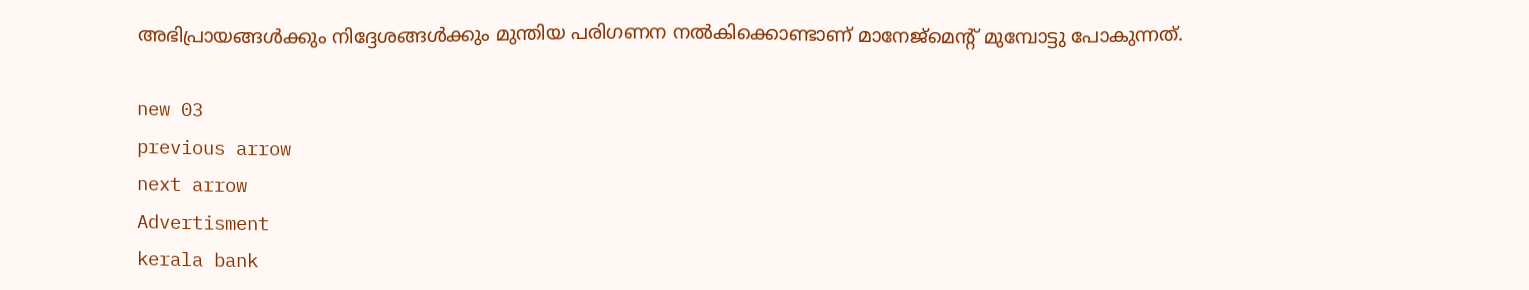അഭിപ്രായങ്ങള്‍ക്കും നിദ്ദേശങ്ങള്‍ക്കും മുന്തിയ പരിഗണന നല്‍കിക്കൊണ്ടാണ് മാനേജ്മെന്റ് മുമ്പോട്ടു പോകുന്നത്.

new 03
previous arrow
next arrow
Advertisment
kerala bank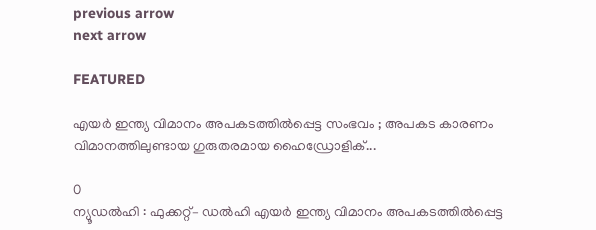previous arrow
next arrow

FEATURED

എയർ ഇന്ത്യ വിമാനം അപകടത്തിൽപ്പെട്ട സംഭവം ; അപകട കാരണം വിമാനത്തിലുണ്ടായ ഗുരുതരമായ ഹൈഡ്രോളിക്...

0
ന്യൂഡൽഹി : ഫുക്കറ്റ്– ഡൽഹി എയർ ഇന്ത്യ വിമാനം അപകടത്തിൽപ്പെട്ട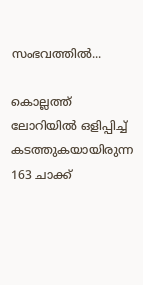സംഭവത്തിൽ...

കൊല്ലത്ത് ലോറിയിൽ ഒളിപ്പിച്ച് കടത്തുകയായിരുന്ന 163 ചാക്ക്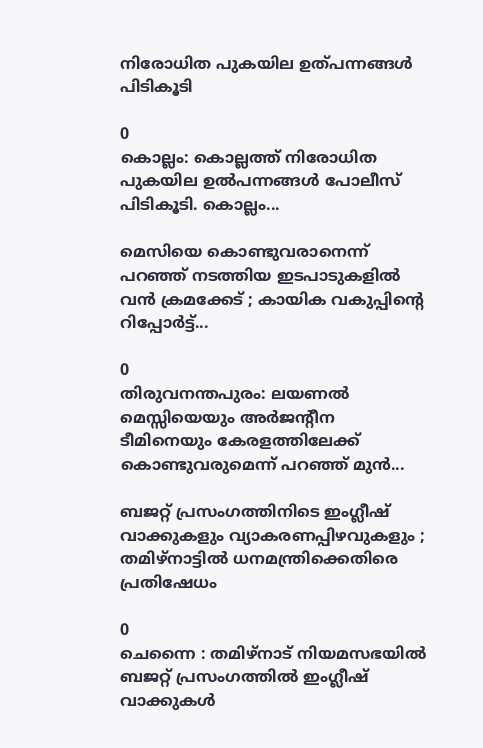നിരോധിത പുകയില ഉത്‌‌പന്നങ്ങൾ പിടികൂടി

0
കൊല്ലം: കൊല്ലത്ത് നിരോധിത പുകയില ഉൽപന്നങ്ങൾ പോലീസ് പിടികൂടി. കൊല്ലം...

മെസിയെ കൊണ്ടുവരാനെന്ന് പറഞ്ഞ് നടത്തിയ ഇടപാടുകളില്‍ വന്‍ ക്രമക്കേട് ; കായിക വകുപ്പിന്റെ റിപ്പോര്‍ട്ട്...

0
തിരുവനന്തപുരം: ലയണല്‍ മെസ്സിയെയും അര്‍ജന്റീന ടീമിനെയും കേരളത്തിലേക്ക് കൊണ്ടുവരുമെന്ന് പറഞ്ഞ് മുന്‍...

ബജറ്റ് പ്രസംഗത്തിനിടെ ഇംഗ്ലീഷ് വാക്കുകളും വ്യാകരണപ്പിഴവുകളും ; തമിഴ്നാട്ടിൽ ധനമന്ത്രിക്കെതിരെ പ്രതിഷേധം

0
ചെന്നൈ : തമിഴ്നാട് നിയമസഭയിൽ ബജറ്റ് പ്രസംഗത്തിൽ ഇംഗ്ലീഷ് വാക്കുകൾ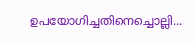ഉപയോഗിച്ചതിനെച്ചൊല്ലി...